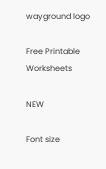wayground logo

Free Printable Worksheets

NEW

Font size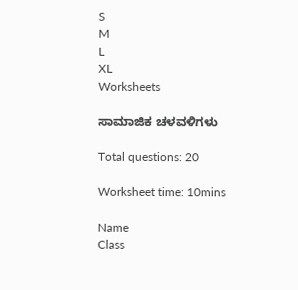S
M
L
XL
Worksheets

ಸಾಮಾಜಿಕ ಚಳವಳಿಗಳು

Total questions: 20

Worksheet time: 10mins

Name
Class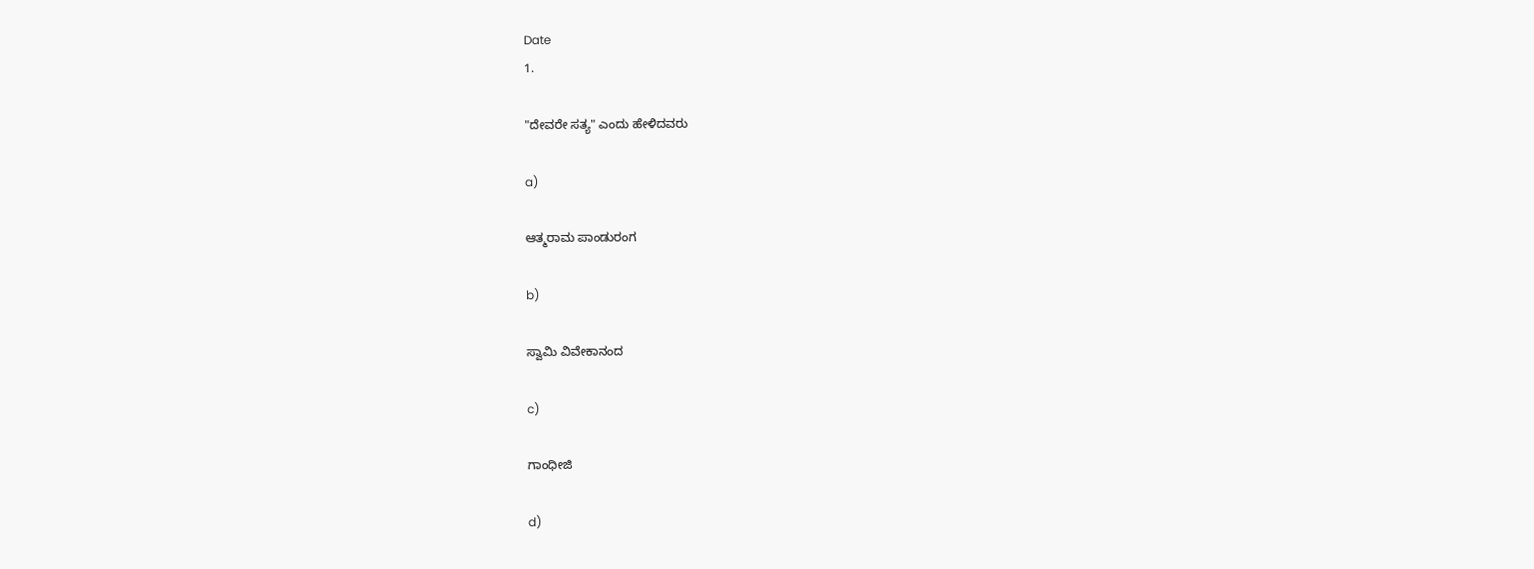Date
1.

"ದೇವರೇ ಸತ್ಯ" ಎಂದು ಹೇಳಿದವರು

a)

ಆತ್ಮರಾಮ ಪಾಂಡುರಂಗ

b)

ಸ್ವಾಮಿ ವಿವೇಕಾನಂದ

c)

ಗಾಂಧೀಜಿ

d)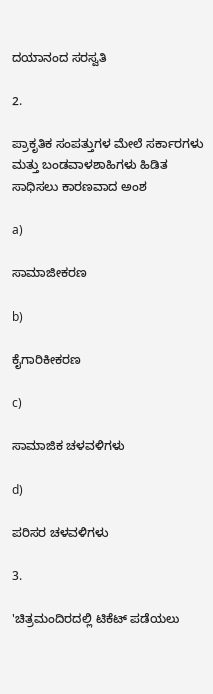ದಯಾನಂದ ಸರಸ್ವತಿ

2.

ಪ್ರಾಕೃತಿಕ ಸಂಪತ್ತುಗಳ ಮೇಲೆ ಸರ್ಕಾರಗಳು ಮತ್ತು ಬಂಡವಾಳಶಾಹಿಗಳು ಹಿಡಿತ ಸಾಧಿಸಲು ಕಾರಣವಾದ ಅಂಶ

a)

ಸಾಮಾಜೀಕರಣ

b)

ಕೈಗಾರಿಕೀಕರಣ

c)

ಸಾಮಾಜಿಕ ಚಳವಳಿಗಳು

d)

ಪರಿಸರ ಚಳವಳಿಗಳು

3.

'ಚಿತ್ರಮಂದಿರದಲ್ಲಿ ಟಿಕೆಟ್ ಪಡೆಯಲು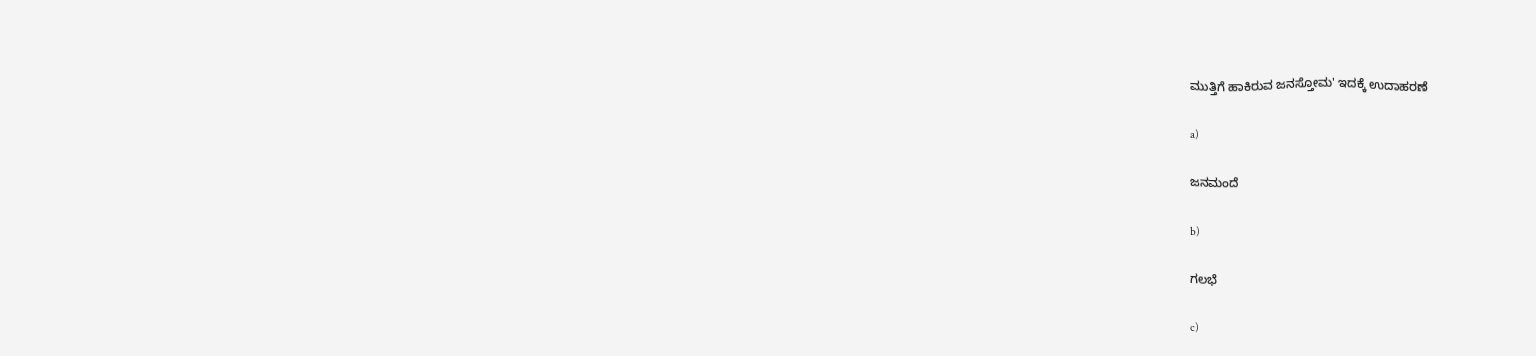ಮುತ್ತಿಗೆ ಹಾಕಿರುವ ಜನಸ್ತೋಮ' ಇದಕ್ಕೆ ಉದಾಹರಣೆ

a)

ಜನಮಂದೆ

b)

ಗಲಭೆ

c)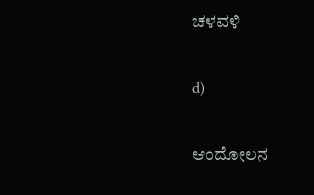ಚಳವಳಿ

d)

ಆಂದೋಲನ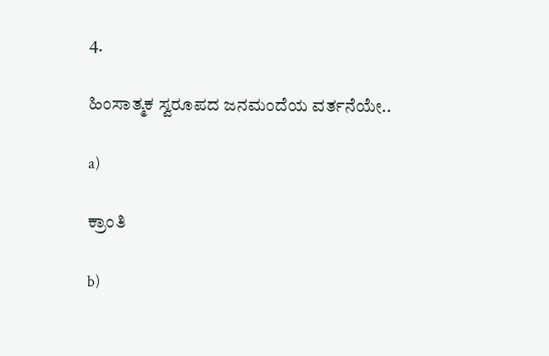4.

ಹಿಂಸಾತ್ಮಕ ಸ್ವರೂಪದ ಜನಮಂದೆಯ ವರ್ತನೆಯೇ..

a)

ಕ್ರಾಂತಿ

b)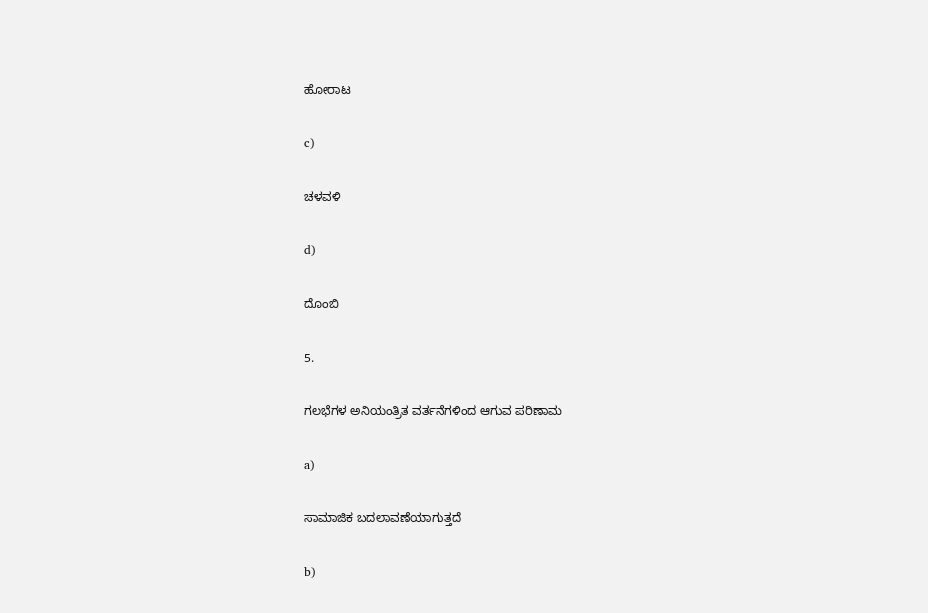ಹೋರಾಟ

c)

ಚಳವಳಿ

d)

ದೊಂಬಿ

5.

ಗಲಭೆಗಳ ಅನಿಯಂತ್ರಿತ ವರ್ತನೆಗಳಿಂದ ಆಗುವ ಪರಿಣಾಮ

a)

ಸಾಮಾಜಿಕ ಬದಲಾವಣೆಯಾಗುತ್ತದೆ

b)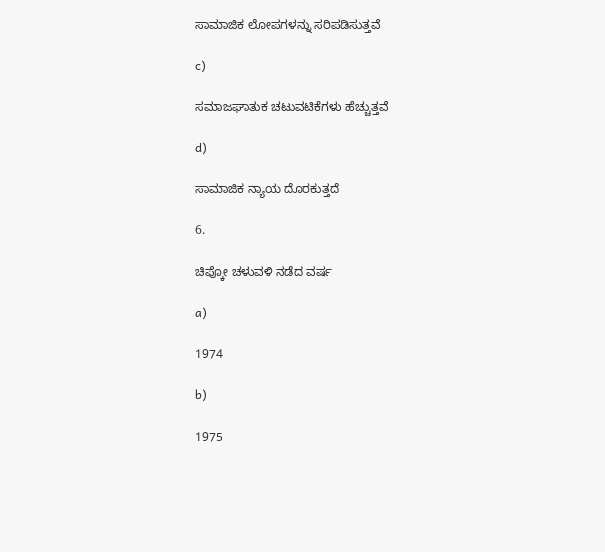ಸಾಮಾಜಿಕ ಲೋಪಗಳನ್ನು ಸರಿಪಡಿಸುತ್ತವೆ

c)

ಸಮಾಜಘಾತುಕ ಚಟುವಟಿಕೆಗಳು ಹೆಚ್ಚುತ್ತವೆ

d)

ಸಾಮಾಜಿಕ ನ್ಯಾಯ ದೊರಕುತ್ತದೆ

6.

ಚಿಪ್ಕೋ ಚಳುವಳಿ ನಡೆದ ವರ್ಷ

a)

1974

b)

1975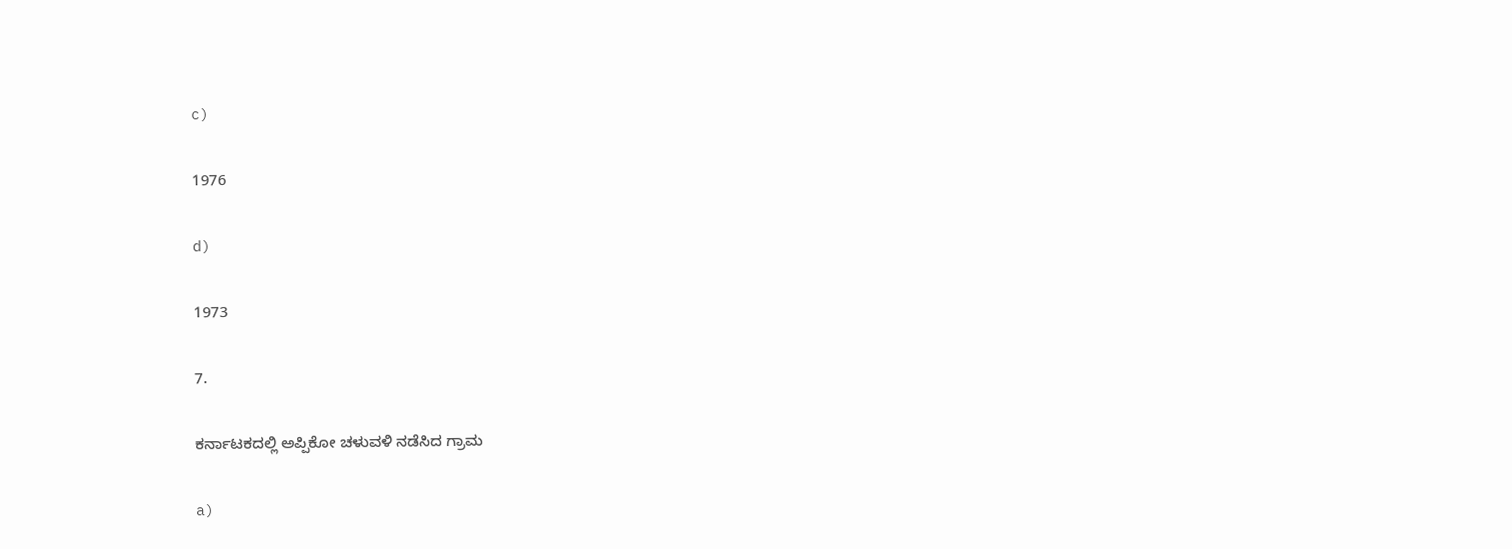c)

1976

d)

1973

7.

ಕರ್ನಾಟಕದಲ್ಲಿ ಅಪ್ಪಿಕೋ ಚಳುವಳಿ ನಡೆಸಿದ ಗ್ರಾಮ

a)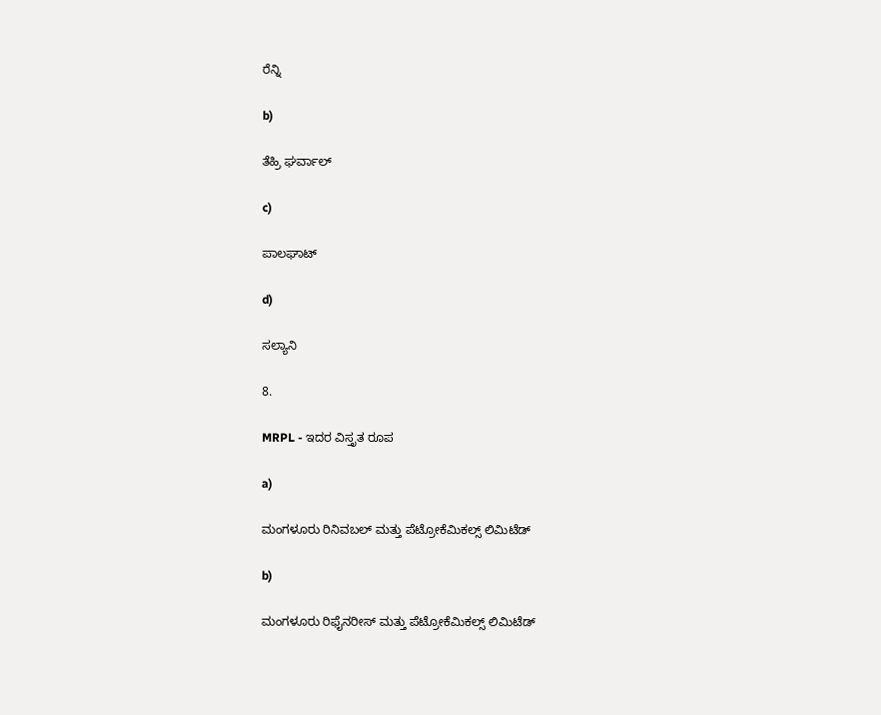ರೆನ್ನಿ

b)

ತೆಹ್ರಿ ಘರ್ವಾಲ್

c)

ಪಾಲಘಾಟ್

d)

ಸಲ್ಯಾನಿ

8.

MRPL - ಇದರ ವಿಸ್ತೃತ ರೂಪ

a)

ಮಂಗಳೂರು ರಿನಿವಬಲ್ ಮತ್ತು ಪೆಟ್ರೋಕೆಮಿಕಲ್ಸ್ ಲಿಮಿಟೆಡ್

b)

ಮಂಗಳೂರು ರಿಫೈನರೀಸ್ ಮತ್ತು ಪೆಟ್ರೋಕೆಮಿಕಲ್ಸ್ ಲಿಮಿಟೆಡ್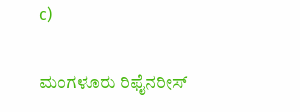c)

ಮಂಗಳೂರು ರಿಫೈನರೀಸ್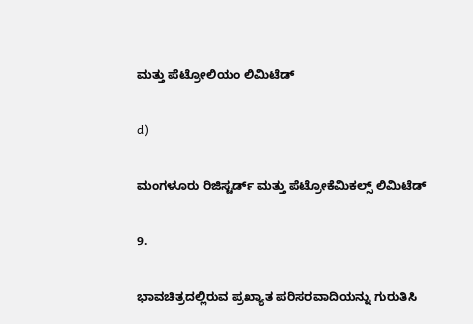ಮತ್ತು ಪೆಟ್ರೋಲಿಯಂ ಲಿಮಿಟೆಡ್

d)

ಮಂಗಳೂರು ರಿಜಿಸ್ಟರ್ಡ್ ಮತ್ತು ಪೆಟ್ರೋಕೆಮಿಕಲ್ಸ್ ಲಿಮಿಟೆಡ್

9.

ಭಾವಚಿತ್ರದಲ್ಲಿರುವ ಪ್ರಖ್ಯಾತ ಪರಿಸರವಾದಿಯನ್ನು ಗುರುತಿಸಿ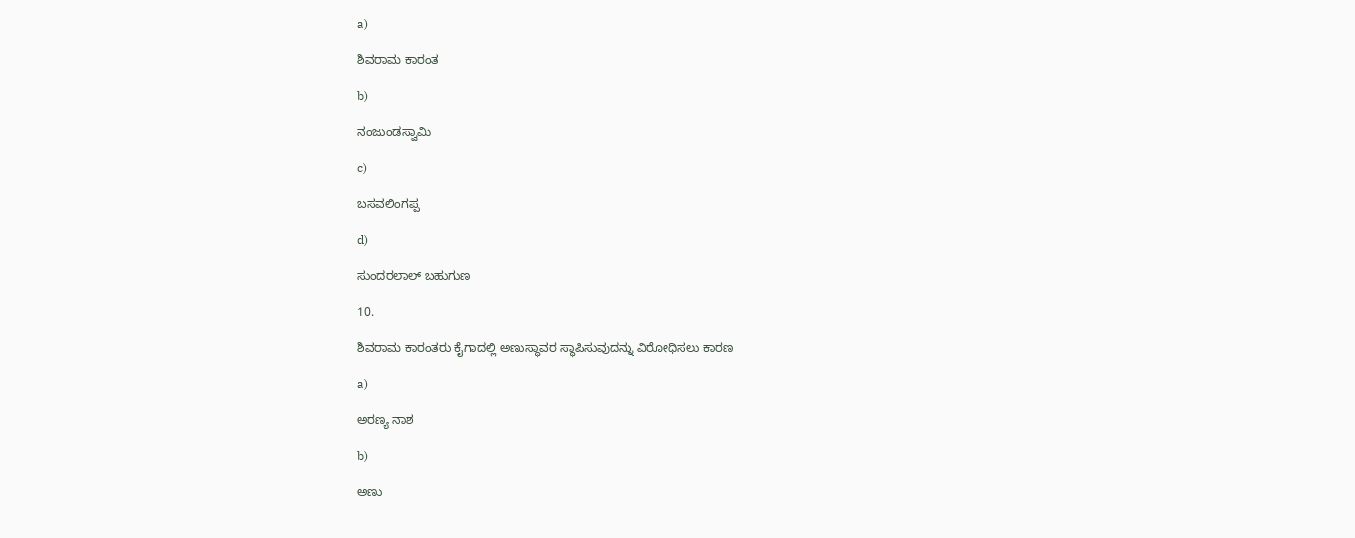a)

ಶಿವರಾಮ ಕಾರಂತ

b)

ನಂಜುಂಡಸ್ವಾಮಿ

c)

ಬಸವಲಿಂಗಪ್ಪ

d)

ಸುಂದರಲಾಲ್ ಬಹುಗುಣ

10.

ಶಿವರಾಮ ಕಾರಂತರು ಕೈಗಾದಲ್ಲಿ ಅಣುಸ್ಥಾವರ ಸ್ಥಾಪಿಸುವುದನ್ನು ವಿರೋಧಿಸಲು ಕಾರಣ

a)

ಅರಣ್ಯ ನಾಶ

b)

ಅಣು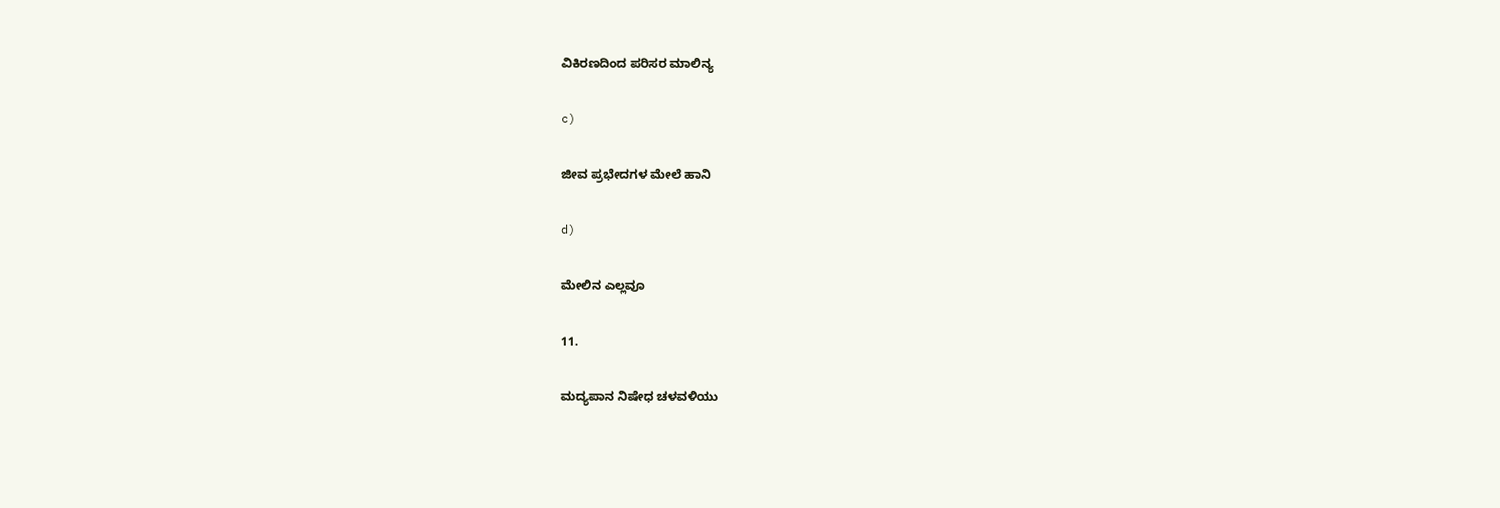ವಿಕಿರಣದಿಂದ ಪರಿಸರ ಮಾಲಿನ್ಯ

c)

ಜೀವ ಪ್ರಭೇದಗಳ ಮೇಲೆ ಹಾನಿ

d)

ಮೇಲಿನ ಎಲ್ಲವೂ

11.

ಮದ್ಯಪಾನ ನಿಷೇಧ ಚಳವಳಿಯು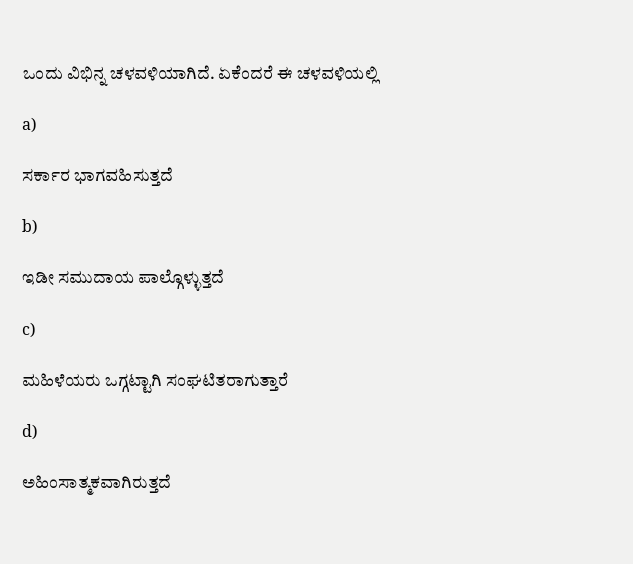ಒಂದು ವಿಭಿನ್ನ ಚಳವಳಿಯಾಗಿದೆ. ಏಕೆಂದರೆ ಈ ಚಳವಳಿಯಲ್ಲಿ

a)

ಸರ್ಕಾರ ಭಾಗವಹಿಸುತ್ತದೆ

b)

ಇಡೀ ಸಮುದಾಯ ಪಾಲ್ಗೊಳ್ಳುತ್ತದೆ

c)

ಮಹಿಳೆಯರು ಒಗ್ಗಟ್ಟಾಗಿ ಸಂಘಟಿತರಾಗುತ್ತಾರೆ

d)

ಅಹಿಂಸಾತ್ಮಕವಾಗಿರುತ್ತದೆ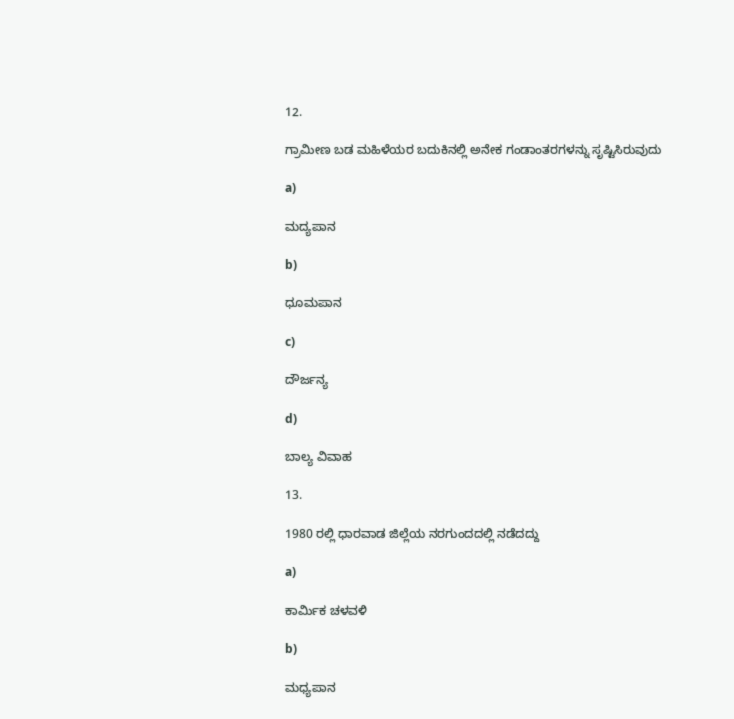12.

ಗ್ರಾಮೀಣ ಬಡ ಮಹಿಳೆಯರ ಬದುಕಿನಲ್ಲಿ ಅನೇಕ ಗಂಡಾಂತರಗಳನ್ನು ಸೃಷ್ಟಿಸಿರುವುದು

a)

ಮದ್ಯಪಾನ

b)

ಧೂಮಪಾನ

c)

ದೌರ್ಜನ್ಯ

d)

ಬಾಲ್ಯ ವಿವಾಹ

13.

1980 ರಲ್ಲಿ ಧಾರವಾಡ ಜಿಲ್ಲೆಯ ನರಗುಂದದಲ್ಲಿ ನಡೆದದ್ದು

a)

ಕಾರ್ಮಿಕ ಚಳವಳಿ

b)

ಮಧ್ಯಪಾನ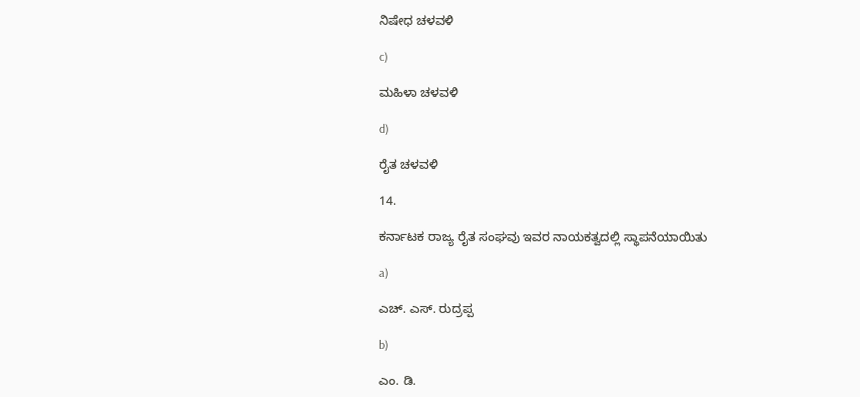ನಿಷೇಧ ಚಳವಳಿ

c)

ಮಹಿಳಾ ಚಳವಳಿ

d)

ರೈತ ಚಳವಳಿ

14.

ಕರ್ನಾಟಕ ರಾಜ್ಯ ರೈತ ಸಂಘವು ಇವರ ನಾಯಕತ್ವದಲ್ಲಿ ಸ್ಥಾಪನೆಯಾಯಿತು

a)

ಎಚ್. ಎಸ್. ರುದ್ರಪ್ಪ

b)

ಎಂ. ಡಿ.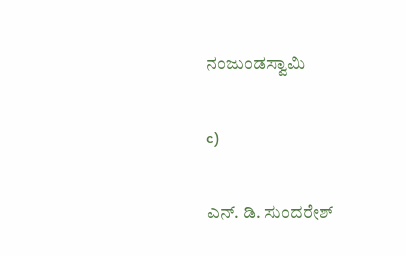ನಂಜುಂಡಸ್ವಾಮಿ

c)

ಎನ್. ಡಿ. ಸುಂದರೇಶ್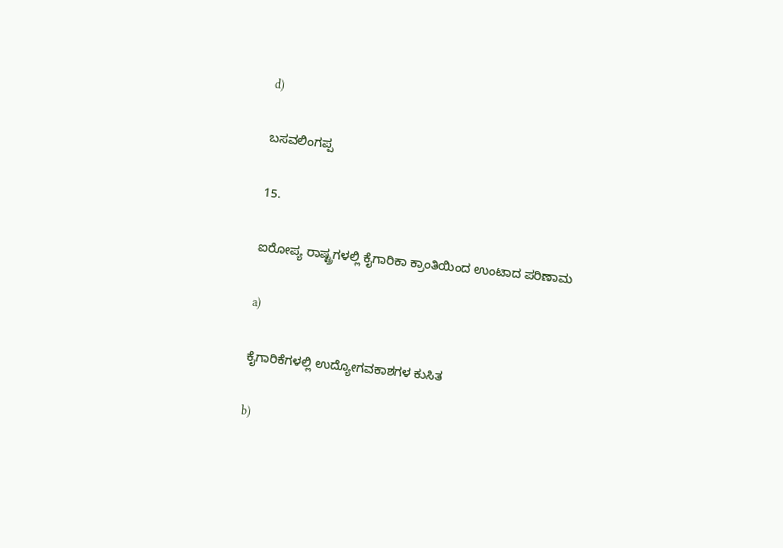d)

ಬಸವಲಿಂಗಪ್ಪ

15.

ಐರೋಪ್ಯ ರಾಷ್ಟ್ರಗಳಲ್ಲಿ ಕೈಗಾರಿಕಾ ಕ್ರಾಂತಿಯಿಂದ ಉಂಟಾದ ಪರಿಣಾಮ

a)

ಕೈಗಾರಿಕೆಗಳಲ್ಲಿ ಉದ್ಯೋಗವಕಾಶಗಳ ಕುಸಿತ

b)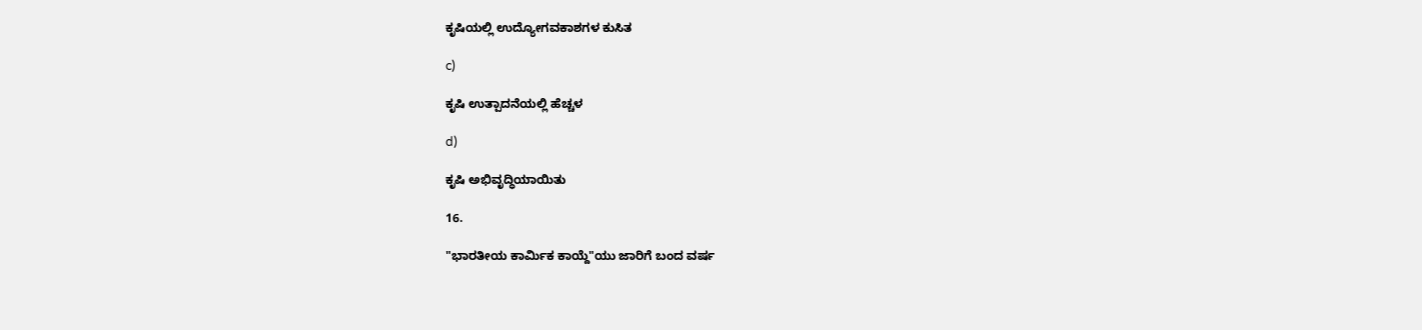ಕೃಷಿಯಲ್ಲಿ ಉದ್ಯೋಗವಕಾಶಗಳ ಕುಸಿತ

c)

ಕೃಷಿ ಉತ್ಪಾದನೆಯಲ್ಲಿ ಹೆಚ್ಚಳ

d)

ಕೃಷಿ ಅಭಿವೃದ್ಧಿಯಾಯಿತು

16.

"ಭಾರತೀಯ ಕಾರ್ಮಿಕ ಕಾಯ್ದೆ"ಯು ಜಾರಿಗೆ ಬಂದ ವರ್ಷ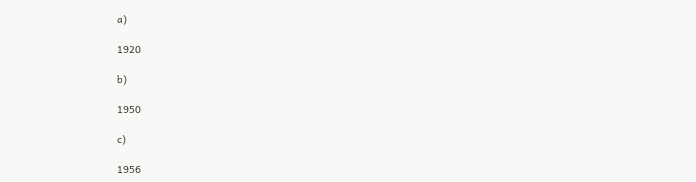a)

1920

b)

1950

c)

1956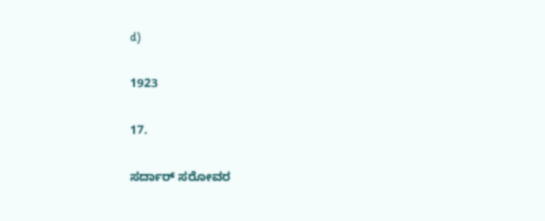d)

1923

17.

ಸರ್ದಾರ್ ಸರೋವರ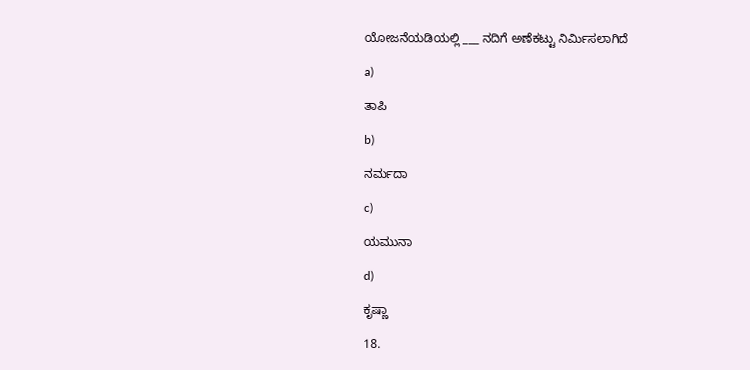ಯೋಜನೆಯಡಿಯಲ್ಲಿ ___ ನದಿಗೆ ಅಣೆಕಟ್ಟು ನಿರ್ಮಿಸಲಾಗಿದೆ

a)

ತಾಪಿ

b)

ನರ್ಮದಾ

c)

ಯಮುನಾ

d)

ಕೃಷ್ಣಾ

18.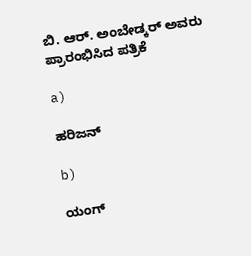ಬಿ. ಆರ್. ಅಂಬೇಡ್ಕರ್ ಅವರು ಪ್ರಾರಂಭಿಸಿದ ಪತ್ರಿಕೆ

a)

ಹರಿಜನ್

b)

ಯಂಗ್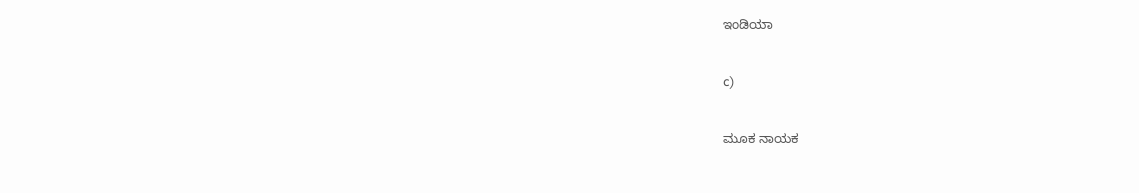ಇಂಡಿಯಾ

c)

ಮೂಕ ನಾಯಕ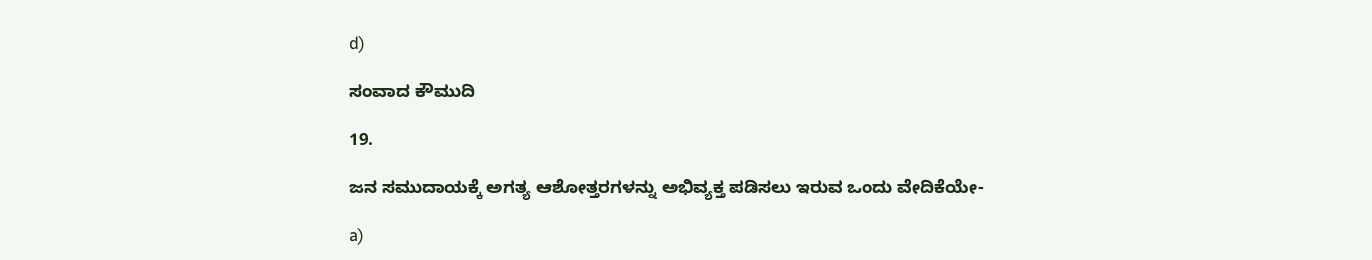d)

ಸಂವಾದ ಕೌಮುದಿ

19.

ಜನ ಸಮುದಾಯಕ್ಕೆ ಅಗತ್ಯ ಆಶೋತ್ತರಗಳನ್ನು ಅಭಿವ್ಯಕ್ತ ಪಡಿಸಲು ಇರುವ ಒಂದು ವೇದಿಕೆಯೇ-

a)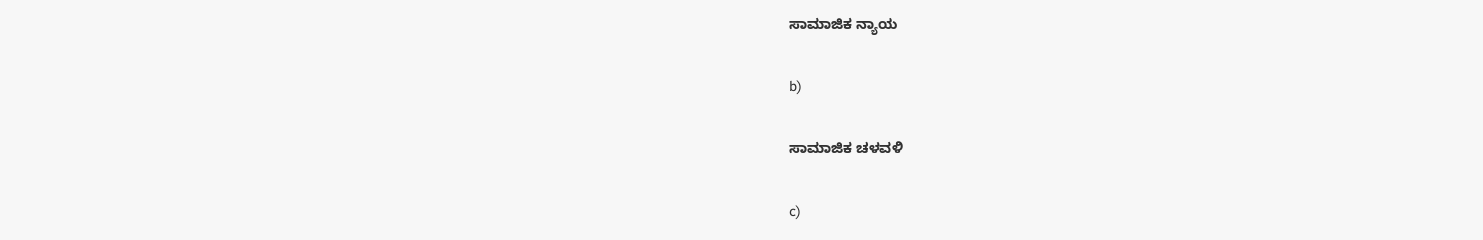ಸಾಮಾಜಿಕ ನ್ಯಾಯ

b)

ಸಾಮಾಜಿಕ ಚಳವಳಿ

c)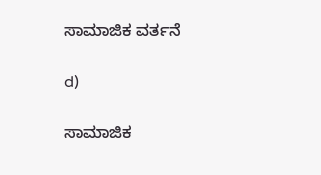ಸಾಮಾಜಿಕ ವರ್ತನೆ

d)

ಸಾಮಾಜಿಕ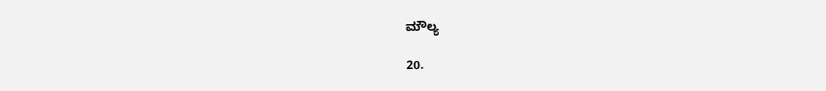ಮೌಲ್ಯ

20.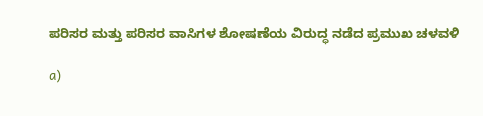ಪರಿಸರ ಮತ್ತು ಪರಿಸರ ವಾಸಿಗಳ ಶೋಷಣೆಯ ವಿರುದ್ಧ ನಡೆದ ಪ್ರಮುಖ ಚಳವಳಿ

a)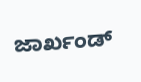ಜಾರ್ಖಂಡ್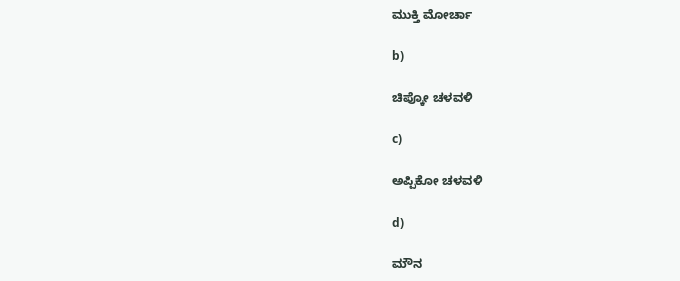ಮುಕ್ತಿ ಮೋರ್ಚಾ

b)

ಚಿಪ್ಕೋ ಚಳವಳಿ

c)

ಅಪ್ಪಿಕೋ ಚಳವಳಿ

d)

ಮೌನ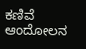ಕಣಿವೆ ಆಂದೋಲನ